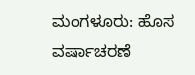ಮಂಗಳೂರು: ಹೊಸ ವರ್ಷಾಚರಣೆ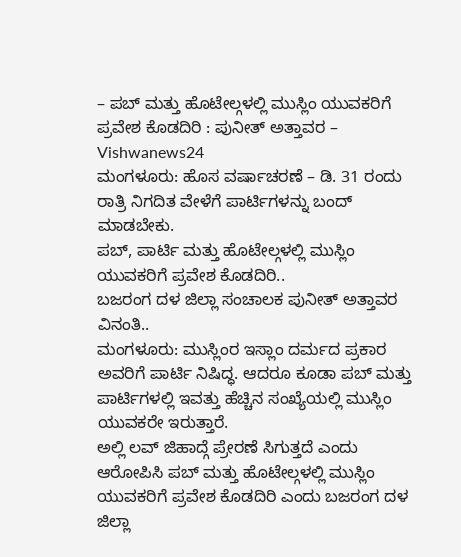– ಪಬ್ ಮತ್ತು ಹೊಟೇಲ್ಗಳಲ್ಲಿ ಮುಸ್ಲಿಂ ಯುವಕರಿಗೆ ಪ್ರವೇಶ ಕೊಡದಿರಿ : ಪುನೀತ್ ಅತ್ತಾವರ – Vishwanews24
ಮಂಗಳೂರು: ಹೊಸ ವರ್ಷಾಚರಣೆ – ಡಿ. 31 ರಂದು ರಾತ್ರಿ ನಿಗದಿತ ವೇಳೆಗೆ ಪಾರ್ಟಿಗಳನ್ನು ಬಂದ್ ಮಾಡಬೇಕು.
ಪಬ್, ಪಾರ್ಟಿ ಮತ್ತು ಹೊಟೇಲ್ಗಳಲ್ಲಿ ಮುಸ್ಲಿಂ ಯುವಕರಿಗೆ ಪ್ರವೇಶ ಕೊಡದಿರಿ..
ಬಜರಂಗ ದಳ ಜಿಲ್ಲಾ ಸಂಚಾಲಕ ಪುನೀತ್ ಅತ್ತಾವರ ವಿನಂತಿ..
ಮಂಗಳೂರು: ಮುಸ್ಲಿಂರ ಇಸ್ಲಾಂ ದರ್ಮದ ಪ್ರಕಾರ ಅವರಿಗೆ ಪಾರ್ಟಿ ನಿಷಿದ್ಧ. ಆದರೂ ಕೂಡಾ ಪಬ್ ಮತ್ತು ಪಾರ್ಟಿಗಳಲ್ಲಿ ಇವತ್ತು ಹೆಚ್ಚಿನ ಸಂಖ್ಯೆಯಲ್ಲಿ ಮುಸ್ಲಿಂ ಯುವಕರೇ ಇರುತ್ತಾರೆ.
ಅಲ್ಲಿ ಲವ್ ಜಿಹಾದ್ಗೆ ಪ್ರೇರಣೆ ಸಿಗುತ್ತದೆ ಎಂದು ಆರೋಪಿಸಿ ಪಬ್ ಮತ್ತು ಹೊಟೇಲ್ಗಳಲ್ಲಿ ಮುಸ್ಲಿಂ ಯುವಕರಿಗೆ ಪ್ರವೇಶ ಕೊಡದಿರಿ ಎಂದು ಬಜರಂಗ ದಳ ಜಿಲ್ಲಾ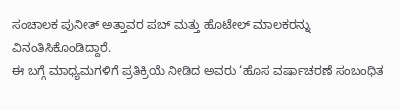ಸಂಚಾಲಕ ಪುನೀತ್ ಅತ್ತಾವರ ಪಬ್ ಮತ್ತು ಹೊಟೇಲ್ ಮಾಲಕರನ್ನು ವಿನಂತಿಸಿಕೊಂಡಿದ್ದಾರೆ.
ಈ ಬಗ್ಗೆ ಮಾಧ್ಯಮಗಳಿಗೆ ಪ್ರತಿಕ್ರಿಯೆ ನೀಡಿದ ಅವರು ‘ಹೊಸ ವರ್ಷಾಚರಣೆ ಸಂಬಂಧಿತ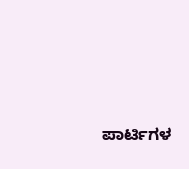ಪಾರ್ಟಿಗಳ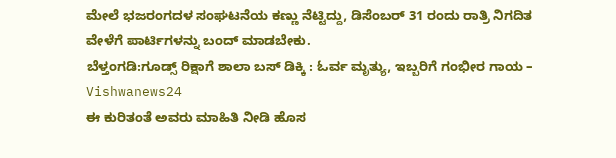ಮೇಲೆ ಭಜರಂಗದಳ ಸಂಘಟನೆಯ ಕಣ್ಣು ನೆಟ್ಟಿದ್ದು, ಡಿಸೆಂಬರ್ 31 ರಂದು ರಾತ್ರಿ ನಿಗದಿತ ವೇಳೆಗೆ ಪಾರ್ಟಿಗಳನ್ನು ಬಂದ್ ಮಾಡಬೇಕು.
ಬೆಳ್ತಂಗಡಿ:ಗೂಡ್ಸ್ ರಿಕ್ಷಾಗೆ ಶಾಲಾ ಬಸ್ ಡಿಕ್ಕಿ : ಓರ್ವ ಮೃತ್ಯು, ಇಬ್ಬರಿಗೆ ಗಂಭೀರ ಗಾಯ – Vishwanews24
ಈ ಕುರಿತಂತೆ ಅವರು ಮಾಹಿತಿ ನೀಡಿ ಹೊಸ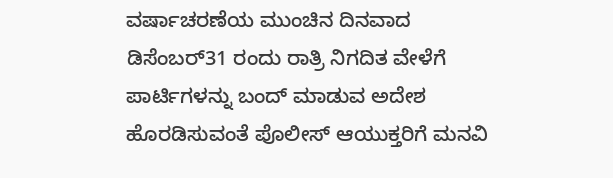ವರ್ಷಾಚರಣೆಯ ಮುಂಚಿನ ದಿನವಾದ ಡಿಸೆಂಬರ್31 ರಂದು ರಾತ್ರಿ ನಿಗದಿತ ವೇಳೆಗೆ ಪಾರ್ಟಿಗಳನ್ನು ಬಂದ್ ಮಾಡುವ ಅದೇಶ ಹೊರಡಿಸುವಂತೆ ಪೊಲೀಸ್ ಆಯುಕ್ತರಿಗೆ ಮನವಿ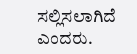ಸಲ್ಲಿಸಲಾಗಿದೆ ಎಂದರು.